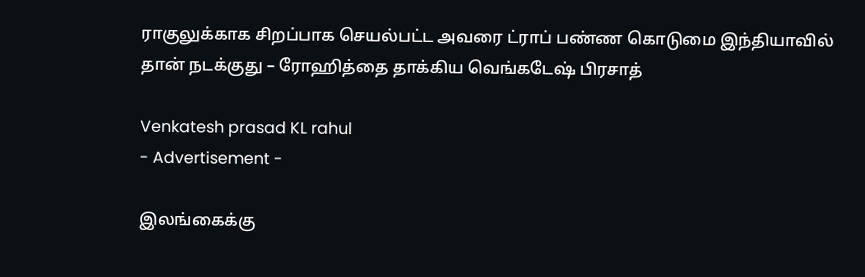ராகுலுக்காக சிறப்பாக செயல்பட்ட அவரை ட்ராப் பண்ண கொடுமை இந்தியாவில் தான் நடக்குது – ரோஹித்தை தாக்கிய வெங்கடேஷ் பிரசாத்

Venkatesh prasad KL rahul
- Advertisement -

இலங்கைக்கு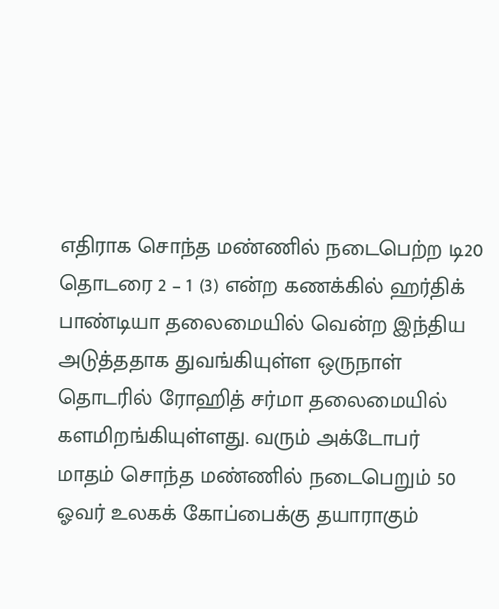எதிராக சொந்த மண்ணில் நடைபெற்ற டி20 தொடரை 2 – 1 (3) என்ற கணக்கில் ஹர்திக் பாண்டியா தலைமையில் வென்ற இந்திய அடுத்ததாக துவங்கியுள்ள ஒருநாள் தொடரில் ரோஹித் சர்மா தலைமையில் களமிறங்கியுள்ளது. வரும் அக்டோபர் மாதம் சொந்த மண்ணில் நடைபெறும் 50 ஓவர் உலகக் கோப்பைக்கு தயாராகும்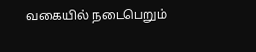வகையில் நடைபெறும்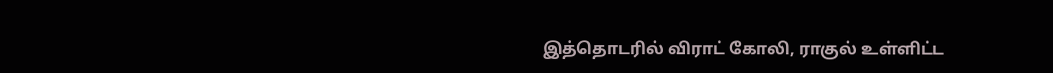இத்தொடரில் விராட் கோலி, ராகுல் உள்ளிட்ட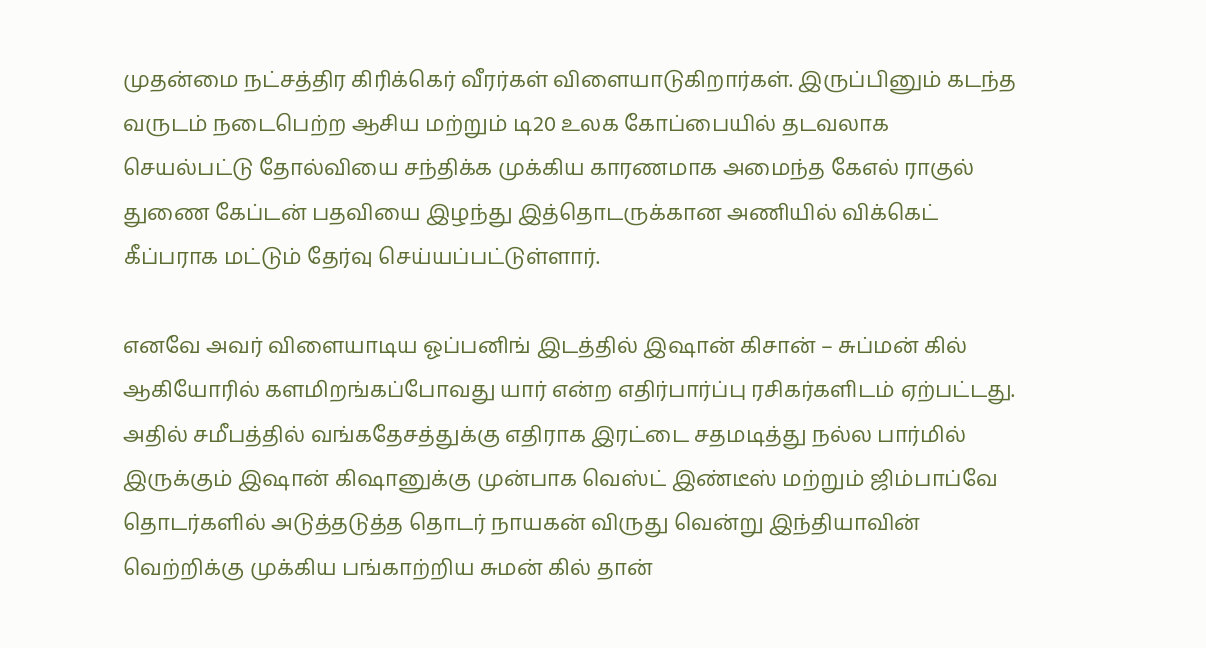முதன்மை நட்சத்திர கிரிக்கெர் வீரர்கள் விளையாடுகிறார்கள். இருப்பினும் கடந்த வருடம் நடைபெற்ற ஆசிய மற்றும் டி20 உலக கோப்பையில் தடவலாக செயல்பட்டு தோல்வியை சந்திக்க முக்கிய காரணமாக அமைந்த கேஎல் ராகுல் துணை கேப்டன் பதவியை இழந்து இத்தொடருக்கான அணியில் விக்கெட் கீப்பராக மட்டும் தேர்வு செய்யப்பட்டுள்ளார்.

எனவே அவர் விளையாடிய ஓப்பனிங் இடத்தில் இஷான் கிசான் – சுப்மன் கில் ஆகியோரில் களமிறங்கப்போவது யார் என்ற எதிர்பார்ப்பு ரசிகர்களிடம் ஏற்பட்டது. அதில் சமீபத்தில் வங்கதேசத்துக்கு எதிராக இரட்டை சதமடித்து நல்ல பார்மில் இருக்கும் இஷான் கிஷானுக்கு முன்பாக வெஸ்ட் இண்டீஸ் மற்றும் ஜிம்பாப்வே தொடர்களில் அடுத்தடுத்த தொடர் நாயகன் விருது வென்று இந்தியாவின் வெற்றிக்கு முக்கிய பங்காற்றிய சுமன் கில் தான்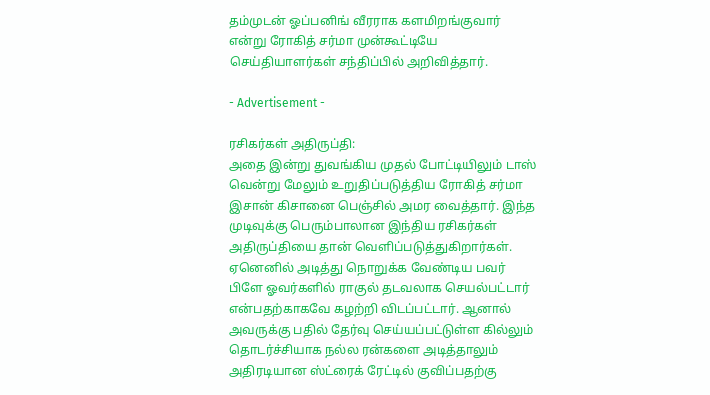தம்முடன் ஓப்பனிங் வீரராக களமிறங்குவார் என்று ரோகித் சர்மா முன்கூட்டியே செய்தியாளர்கள் சந்திப்பில் அறிவித்தார்.

- Advertisement -

ரசிகர்கள் அதிருப்தி:
அதை இன்று துவங்கிய முதல் போட்டியிலும் டாஸ் வென்று மேலும் உறுதிப்படுத்திய ரோகித் சர்மா இசான் கிசானை பெஞ்சில் அமர வைத்தார். இந்த முடிவுக்கு பெரும்பாலான இந்திய ரசிகர்கள் அதிருப்தியை தான் வெளிப்படுத்துகிறார்கள். ஏனெனில் அடித்து நொறுக்க வேண்டிய பவர் பிளே ஓவர்களில் ராகுல் தடவலாக செயல்பட்டார் என்பதற்காகவே கழற்றி விடப்பட்டார். ஆனால் அவருக்கு பதில் தேர்வு செய்யப்பட்டுள்ள கில்லும் தொடர்ச்சியாக நல்ல ரன்களை அடித்தாலும் அதிரடியான ஸ்ட்ரைக் ரேட்டில் குவிப்பதற்கு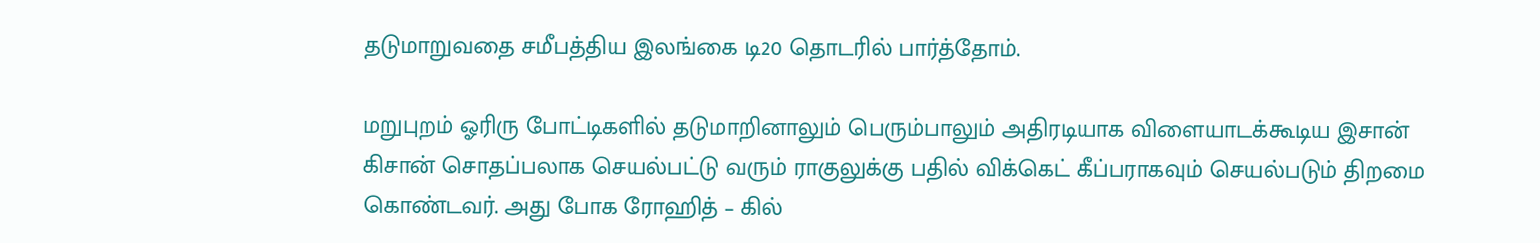தடுமாறுவதை சமீபத்திய இலங்கை டி20 தொடரில் பார்த்தோம்.

மறுபுறம் ஓரிரு போட்டிகளில் தடுமாறினாலும் பெரும்பாலும் அதிரடியாக விளையாடக்கூடிய இசான் கிசான் சொதப்பலாக செயல்பட்டு வரும் ராகுலுக்கு பதில் விக்கெட் கீப்பராகவும் செயல்படும் திறமை கொண்டவர். அது போக ரோஹித் – கில்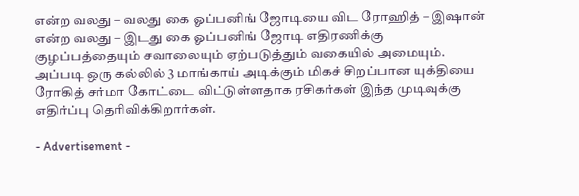என்ற வலது – வலது கை ஓப்பனிங் ஜோடியை விட ரோஹித் – இஷான் என்ற வலது – இடது கை ஓப்பனிங் ஜோடி எதிரணிக்கு குழப்பத்தையும் சவாலையும் ஏற்படுத்தும் வகையில் அமையும். அப்படி ஒரு கல்லில் 3 மாங்காய் அடிக்கும் மிகச் சிறப்பான யுக்தியை ரோகித் சர்மா கோட்டை விட்டுள்ளதாக ரசிகர்கள் இந்த முடிவுக்கு எதிர்ப்பு தெரிவிக்கிறார்கள்.

- Advertisement -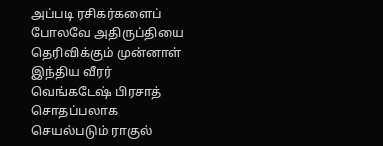அப்படி ரசிகர்களைப் போலவே அதிருப்தியை தெரிவிக்கும் முன்னாள் இந்திய வீரர் வெங்கடேஷ் பிரசாத் சொதப்பலாக செயல்படும் ராகுல்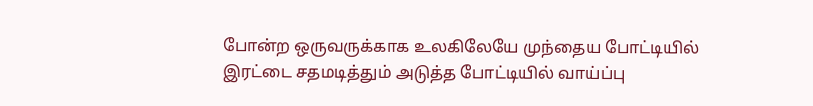போன்ற ஒருவருக்காக உலகிலேயே முந்தைய போட்டியில் இரட்டை சதமடித்தும் அடுத்த போட்டியில் வாய்ப்பு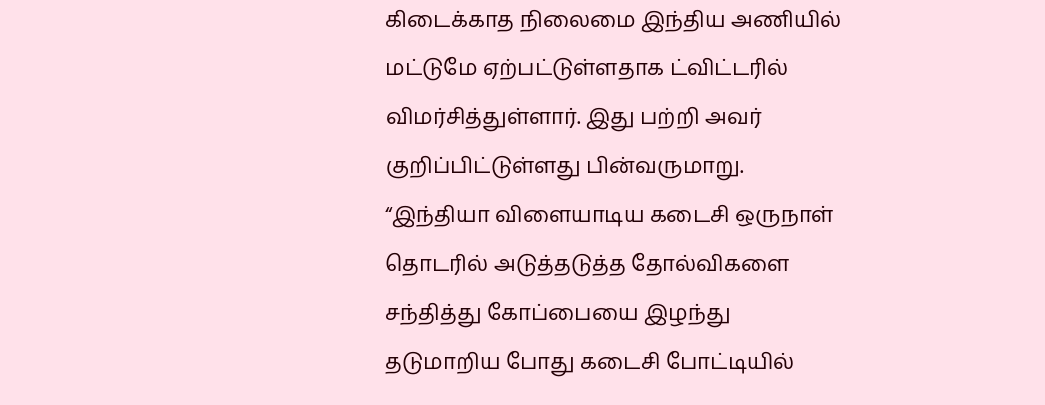கிடைக்காத நிலைமை இந்திய அணியில் மட்டுமே ஏற்பட்டுள்ளதாக ட்விட்டரில் விமர்சித்துள்ளார். இது பற்றி அவர் குறிப்பிட்டுள்ளது பின்வருமாறு. “இந்தியா விளையாடிய கடைசி ஒருநாள் தொடரில் அடுத்தடுத்த தோல்விகளை சந்தித்து கோப்பையை இழந்து தடுமாறிய போது கடைசி போட்டியில்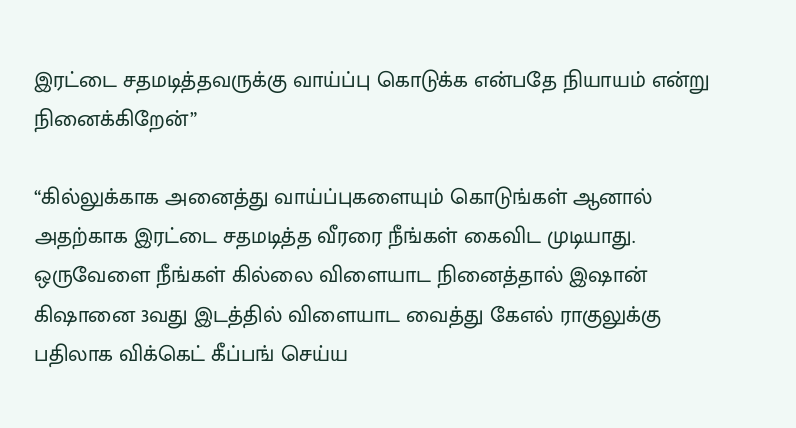இரட்டை சதமடித்தவருக்கு வாய்ப்பு கொடுக்க என்பதே நியாயம் என்று நினைக்கிறேன்”

“கில்லுக்காக அனைத்து வாய்ப்புகளையும் கொடுங்கள் ஆனால் அதற்காக இரட்டை சதமடித்த வீரரை நீங்கள் கைவிட முடியாது. ஒருவேளை நீங்கள் கில்லை விளையாட நினைத்தால் இஷான் கிஷானை 3வது இடத்தில் விளையாட வைத்து கேஎல் ராகுலுக்கு பதிலாக விக்கெட் கீப்பங் செய்ய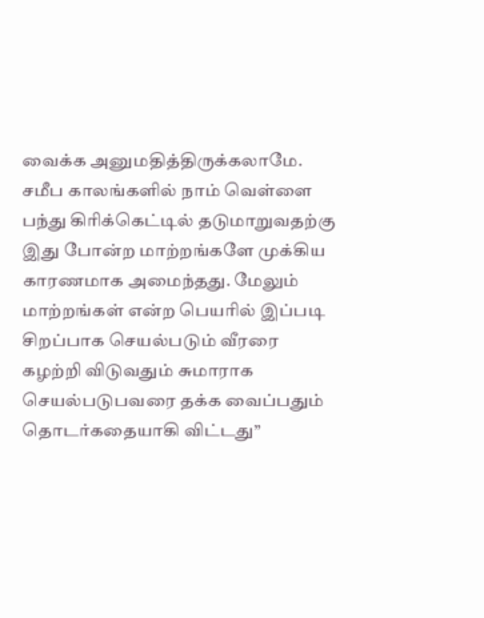வைக்க அனுமதித்திருக்கலாமே. சமீப காலங்களில் நாம் வெள்ளை பந்து கிரிக்கெட்டில் தடுமாறுவதற்கு இது போன்ற மாற்றங்களே முக்கிய காரணமாக அமைந்தது. மேலும் மாற்றங்கள் என்ற பெயரில் இப்படி சிறப்பாக செயல்படும் வீரரை கழற்றி விடுவதும் சுமாராக செயல்படுபவரை தக்க வைப்பதும் தொடர்கதையாகி விட்டது”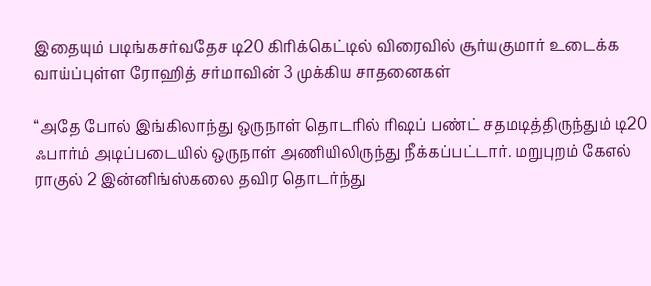இதையும் படிங்கசர்வதேச டி20 கிரிக்கெட்டில் விரைவில் சூர்யகுமார் உடைக்க வாய்ப்புள்ள ரோஹித் சர்மாவின் 3 முக்கிய சாதனைகள்

“அதே போல் இங்கிலாந்து ஒருநாள் தொடரில் ரிஷப் பண்ட் சதமடித்திருந்தும் டி20 ஃபார்ம் அடிப்படையில் ஒருநாள் அணியிலிருந்து நீக்கப்பட்டார். மறுபுறம் கேஎல் ராகுல் 2 இன்னிங்ஸ்கலை தவிர தொடர்ந்து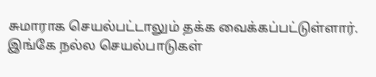சுமாராக செயல்பட்டாலும் தக்க வைக்கப்பட்டுள்ளார். இங்கே நல்ல செயல்பாடுகள்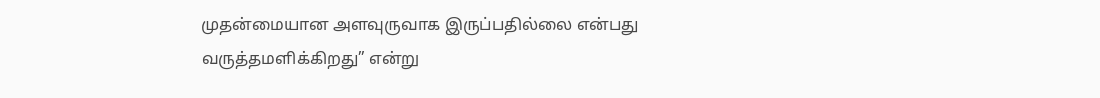முதன்மையான அளவுருவாக இருப்பதில்லை என்பது வருத்தமளிக்கிறது” என்று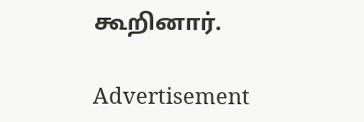கூறினார்.

Advertisement